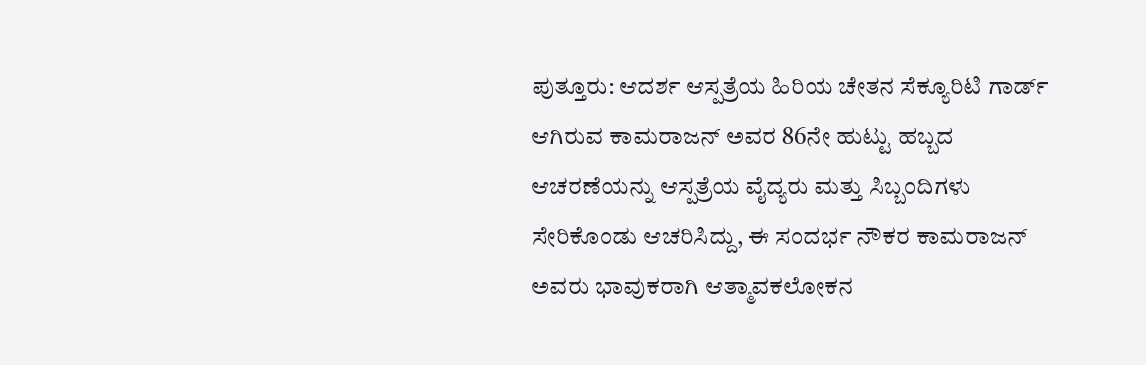ಪುತ್ತೂರು: ಆದರ್ಶ ಆಸ್ಪತ್ರೆಯ ಹಿರಿಯ ಚೇತನ ಸೆಕ್ಯೂರಿಟಿ ಗಾರ್ಡ್ ಆಗಿರುವ ಕಾಮರಾಜನ್ ಅವರ 86ನೇ ಹುಟ್ಟು ಹಬ್ಬದ ಆಚರಣೆಯನ್ನು ಆಸ್ಪತ್ರೆಯ ವೈದ್ಯರು ಮತ್ತು ಸಿಬ್ಬಂದಿಗಳು ಸೇರಿಕೊಂಡು ಆಚರಿಸಿದ್ದು, ಈ ಸಂದರ್ಭ ನೌಕರ ಕಾಮರಾಜನ್ ಅವರು ಭಾವುಕರಾಗಿ ಆತ್ಮಾವಕಲೋಕನ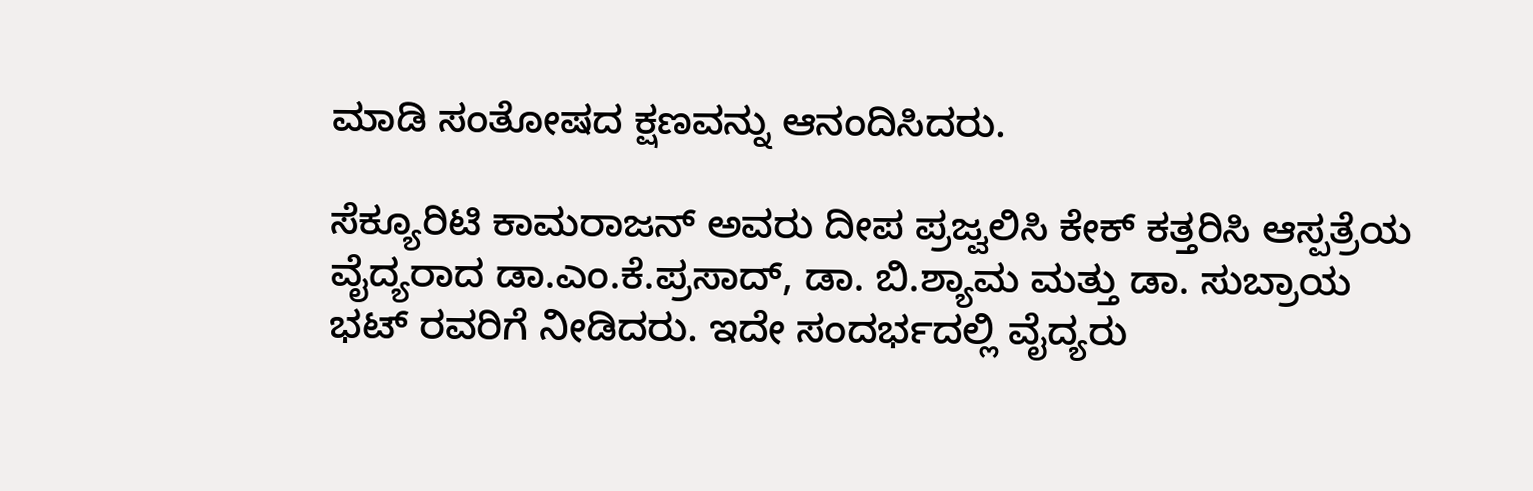ಮಾಡಿ ಸಂತೋಷದ ಕ್ಷಣವನ್ನು ಆನಂದಿಸಿದರು.

ಸೆಕ್ಯೂರಿಟಿ ಕಾಮರಾಜನ್ ಅವರು ದೀಪ ಪ್ರಜ್ವಲಿಸಿ ಕೇಕ್ ಕತ್ತರಿಸಿ ಆಸ್ಪತ್ರೆಯ ವೈದ್ಯರಾದ ಡಾ.ಎಂ.ಕೆ.ಪ್ರಸಾದ್, ಡಾ. ಬಿ.ಶ್ಯಾಮ ಮತ್ತು ಡಾ. ಸುಬ್ರಾಯ ಭಟ್ ರವರಿಗೆ ನೀಡಿದರು. ಇದೇ ಸಂದರ್ಭದಲ್ಲಿ ವೈದ್ಯರು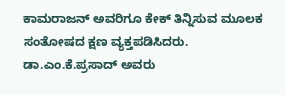ಕಾಮರಾಜನ್ ಅವರಿಗೂ ಕೇಕ್ ತಿನ್ನಿಸುವ ಮೂಲಕ ಸಂತೋಷದ ಕ್ಷಣ ವ್ಯಕ್ತಪಡಿಸಿದರು.
ಡಾ.ಎಂ.ಕೆ.ಪ್ರಸಾದ್ ಅವರು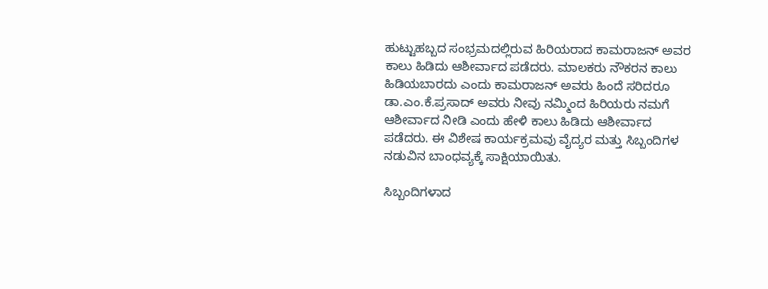ಹುಟ್ಟುಹಬ್ಬದ ಸಂಭ್ರಮದಲ್ಲಿರುವ ಹಿರಿಯರಾದ ಕಾಮರಾಜನ್ ಅವರ ಕಾಲು ಹಿಡಿದು ಆಶೀರ್ವಾದ ಪಡೆದರು. ಮಾಲಕರು ನೌಕರನ ಕಾಲು ಹಿಡಿಯಬಾರದು ಎಂದು ಕಾಮರಾಜನ್ ಅವರು ಹಿಂದೆ ಸರಿದರೂ ಡಾ.ಎಂ.ಕೆ.ಪ್ರಸಾದ್ ಅವರು ನೀವು ನಮ್ಮಿಂದ ಹಿರಿಯರು ನಮಗೆ ಆಶೀರ್ವಾದ ನೀಡಿ ಎಂದು ಹೇಳಿ ಕಾಲು ಹಿಡಿದು ಆಶೀರ್ವಾದ ಪಡೆದರು. ಈ ವಿಶೇಷ ಕಾರ್ಯಕ್ರಮವು ವೈದ್ಯರ ಮತ್ತು ಸಿಬ್ಬಂದಿಗಳ ನಡುವಿನ ಬಾಂಧವ್ಯಕ್ಕೆ ಸಾಕ್ಷಿಯಾಯಿತು.

ಸಿಬ್ಬಂದಿಗಳಾದ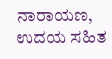ನಾರಾಯಣ, ಉದಯ ಸಹಿತ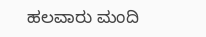ಹಲವಾರು ಮಂದಿ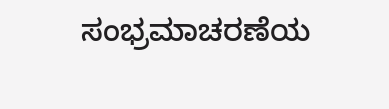ಸಂಭ್ರಮಾಚರಣೆಯ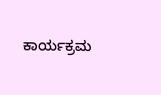ಕಾರ್ಯಕ್ರಮ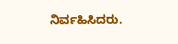ನಿರ್ವಹಿಸಿದರು.